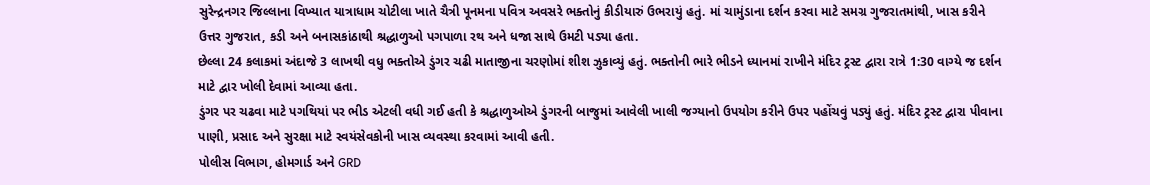સુરેન્દ્રનગર જિલ્લાના વિખ્યાત યાત્રાધામ ચોટીલા ખાતે ચૈત્રી પૂનમના પવિત્ર અવસરે ભક્તોનું કીડીયારું ઉભરાયું હતું. માં ચામુંડાના દર્શન કરવા માટે સમગ્ર ગુજરાતમાંથી, ખાસ કરીને ઉત્તર ગુજરાત, કડી અને બનાસકાંઠાથી શ્રદ્ધાળુઓ પગપાળા રથ અને ધજા સાથે ઉમટી પડ્યા હતા.
છેલ્લા 24 કલાકમાં અંદાજે 3 લાખથી વધુ ભક્તોએ ડુંગર ચઢી માતાજીના ચરણોમાં શીશ ઝુકાવ્યું હતું. ભક્તોની ભારે ભીડને ધ્યાનમાં રાખીને મંદિર ટ્રસ્ટ દ્વારા રાત્રે 1:30 વાગ્યે જ દર્શન માટે દ્વાર ખોલી દેવામાં આવ્યા હતા.
ડુંગર પર ચઢવા માટે પગથિયાં પર ભીડ એટલી વધી ગઈ હતી કે શ્રદ્ધાળુઓએ ડુંગરની બાજુમાં આવેલી ખાલી જગ્યાનો ઉપયોગ કરીને ઉપર પહોંચવું પડ્યું હતું. મંદિર ટ્રસ્ટ દ્વારા પીવાના પાણી, પ્રસાદ અને સુરક્ષા માટે સ્વયંસેવકોની ખાસ વ્યવસ્થા કરવામાં આવી હતી.
પોલીસ વિભાગ, હોમગાર્ડ અને GRD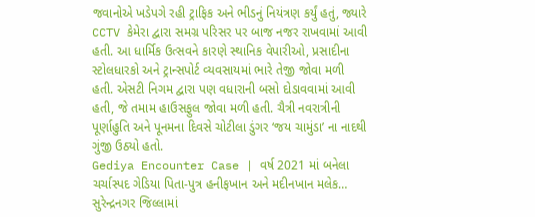જવાનોએ ખડેપગે રહી ટ્રાફિક અને ભીડનું નિયંત્રણ કર્યું હતું, જ્યારે CCTV કેમેરા દ્વારા સમગ્ર પરિસર પર બાજ નજર રાખવામાં આવી હતી. આ ધાર્મિક ઉત્સવને કારણે સ્થાનિક વેપારીઓ, પ્રસાદીના સ્ટોલધારકો અને ટ્રાન્સપોર્ટ વ્યવસાયમાં ભારે તેજી જોવા મળી હતી. એસટી નિગમ દ્વારા પણ વધારાની બસો દોડાવવામાં આવી હતી, જે તમામ હાઉસફુલ જોવા મળી હતી. ચૈત્રી નવરાત્રીની પૂર્ણાહુતિ અને પૂનમના દિવસે ચોટીલા ડુંગર ‘જય ચામુંડા’ ના નાદથી ગુંજી ઉઠ્યો હતો.
Gediya Encounter Case | વર્ષ 2021 માં બનેલા ચર્ચાસ્પદ ગેડિયા પિતા-પુત્ર હનીફખાન અને મદીનખાન મલેક…
સુરેન્દ્રનગર જિલ્લામાં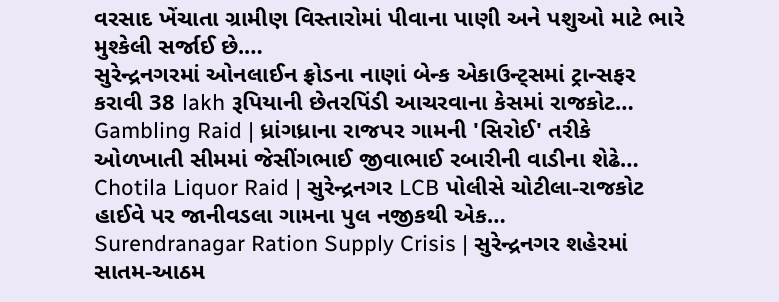વરસાદ ખેંચાતા ગ્રામીણ વિસ્તારોમાં પીવાના પાણી અને પશુઓ માટે ભારે મુશ્કેલી સર્જાઈ છે.…
સુરેન્દ્રનગરમાં ઓનલાઈન ફ્રોડના નાણાં બેન્ક એકાઉન્ટ્સમાં ટ્રાન્સફર કરાવી 38 lakh રૂપિયાની છેતરપિંડી આચરવાના કેસમાં રાજકોટ…
Gambling Raid | ધ્રાંગધ્રાના રાજપર ગામની 'સિરોઈ' તરીકે ઓળખાતી સીમમાં જેસીંગભાઈ જીવાભાઈ રબારીની વાડીના શેઢે…
Chotila Liquor Raid | સુરેન્દ્રનગર LCB પોલીસે ચોટીલા-રાજકોટ હાઈવે પર જાનીવડલા ગામના પુલ નજીકથી એક…
Surendranagar Ration Supply Crisis | સુરેન્દ્રનગર શહેરમાં સાતમ-આઠમ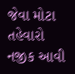જેવા મોટા તહેવારો નજીક આવી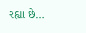રહ્યા છે…